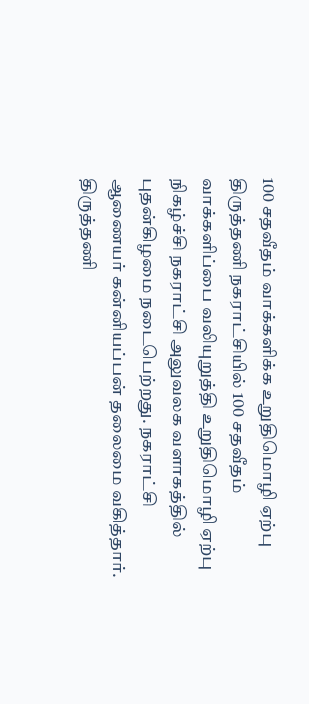100 சதவீதம் வாக்களிக்க உறுதிமொழி ஏற்பு
திருத்தணி நகராட்சியில் 100 சதவீதம் வாக்களிப்பை வலியுறுத்தி உறுதிமொழி ஏற்பு நிகழ்ச்சி நகராட்சி அலுவலக வளாகத்தில் புதன்கிழமை நடைபெற்றது. நகராட்சி ஆணையர் கன்னியப்பன் தலைமை வகித்தார்.
திருத்தணி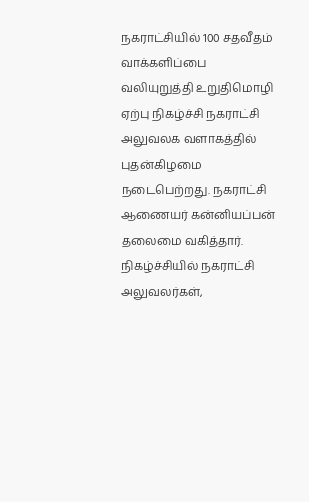நகராட்சியில் 100 சதவீதம் வாக்களிப்பை வலியுறுத்தி உறுதிமொழி ஏற்பு நிகழ்ச்சி நகராட்சி அலுவலக வளாகத்தில் புதன்கிழமை நடைபெற்றது. நகராட்சி ஆணையர் கன்னியப்பன் தலைமை வகித்தார்.
நிகழ்ச்சியில் நகராட்சி அலுவலர்கள்,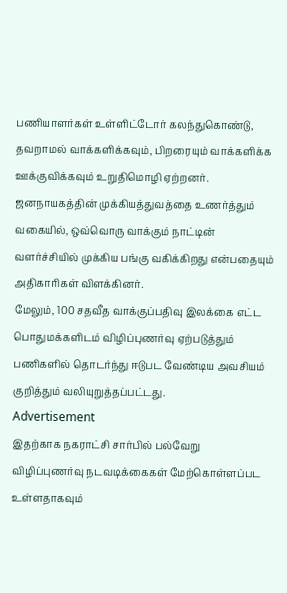பணியாளர்கள் உள்ளிட்டோர் கலந்துகொண்டு, தவறாமல் வாக்களிக்கவும், பிறரையும் வாக்களிக்க ஊக்குவிக்கவும் உறுதிமொழி ஏற்றனர். ஜனநாயகத்தின் முக்கியத்துவத்தை உணர்த்தும் வகையில், ஒவ்வொரு வாக்கும் நாட்டின் வளர்ச்சியில் முக்கிய பங்கு வகிக்கிறது என்பதையும் அதிகாரிகள் விளக்கினர்.
மேலும், 100 சதவீத வாக்குப்பதிவு இலக்கை எட்ட பொதுமக்களிடம் விழிப்புணர்வு ஏற்படுத்தும் பணிகளில் தொடர்ந்து ஈடுபட வேண்டிய அவசியம் குறித்தும் வலியுறுத்தப்பட்டது.
Advertisement
இதற்காக நகராட்சி சார்பில் பல்வேறு விழிப்புணர்வு நடவடிக்கைகள் மேற்கொள்ளப்பட உள்ளதாகவும்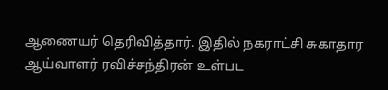ஆணையர் தெரிவித்தார். இதில் நகராட்சி சுகாதார ஆய்வாளர் ரவிச்சந்திரன் உள்பட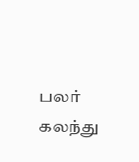பலர் கலந்து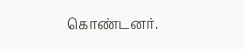கொண்டனர்.